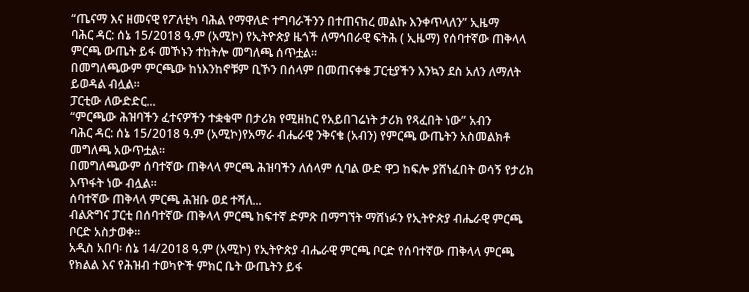“ጤናማ እና ዘመናዊ የፖለቲካ ባሕል የማዋለድ ተግባራችንን በተጠናከረ መልኩ እንቀጥላለን” ኢዜማ
ባሕር ዳር: ሰኔ 15/2018 ዓ.ም (አሚኮ) የኢትዮጵያ ዜጎች ለማኅበራዊ ፍትሕ ( ኢዜማ) የሰባተኛው ጠቅላላ ምርጫ ውጤት ይፋ መኾኑን ተከትሎ መግለጫ ሰጥቷል።
በመግለጫውም ምርጫው ከነእንከኖቹም ቢኾን በሰላም በመጠናቀቁ ፓርቲያችን እንኳን ደስ አለን ለማለት ይወዳል ብሏል።
ፓርቲው ለውድድር...
“ምርጫው ሕዝባችን ፈተናዎችን ተቋቁሞ በታሪክ የሚዘከር የአይበገሬነት ታሪክ የጻፈበት ነው” አብን
ባሕር ዳር: ሰኔ 15/2018 ዓ.ም (አሚኮ)የአማራ ብሔራዊ ንቅናቄ (አብን) የምርጫ ውጤትን አስመልክቶ መግለጫ አውጥቷል።
በመግለጫውም ሰባተኛው ጠቅላላ ምርጫ ሕዝባችን ለሰላም ሲባል ውድ ዋጋ ከፍሎ ያሸነፈበት ወሳኝ የታሪክ እጥፋት ነው ብሏል።
ሰባተኛው ጠቅላላ ምርጫ ሕዝቡ ወደ ተሻለ...
ብልጽግና ፓርቲ በሰባተኛው ጠቅላላ ምርጫ ከፍተኛ ድምጽ በማግኘት ማሸነፉን የኢትዮጵያ ብሔራዊ ምርጫ ቦርድ አስታወቀ።
አዲስ አበባ፡ ሰኔ 14/2018 ዓ.ም (አሚኮ) የኢትዮጵያ ብሔራዊ ምርጫ ቦርድ የሰባተኛው ጠቅላላ ምርጫ የክልል እና የሕዝብ ተወካዮች ምክር ቤት ውጤትን ይፋ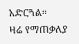አድርጓል።
ዛሬ የማጠቃለያ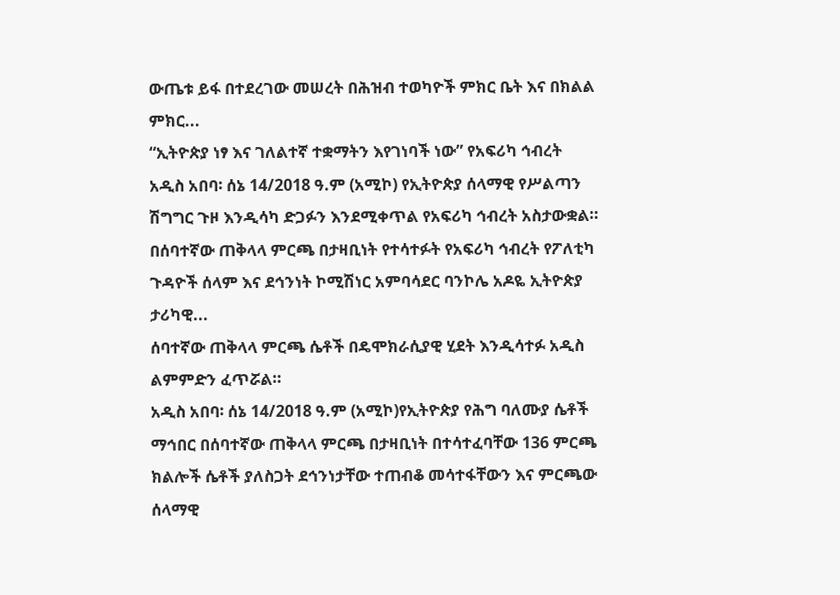ውጤቱ ይፋ በተደረገው መሠረት በሕዝብ ተወካዮች ምክር ቤት እና በክልል ምክር...
“ኢትዮጵያ ነፃ እና ገለልተኛ ተቋማትን እየገነባች ነው” የአፍሪካ ኅብረት
አዲስ አበባ፡ ሰኔ 14/2018 ዓ.ም (አሚኮ) የኢትዮጵያ ሰላማዊ የሥልጣን ሽግግር ጉዞ እንዲሳካ ድጋፉን እንደሚቀጥል የአፍሪካ ኅብረት አስታውቋል።
በሰባተኛው ጠቅላላ ምርጫ በታዛቢነት የተሳተፉት የአፍሪካ ኅብረት የፖለቲካ ጉዳዮች ሰላም እና ደኅንነት ኮሚሽነር አምባሳደር ባንኮሌ አዶዬ ኢትዮጵያ ታሪካዊ...
ሰባተኛው ጠቅላላ ምርጫ ሴቶች በዴሞክራሲያዊ ሂደት እንዲሳተፉ አዲስ ልምምድን ፈጥሯል።
አዲስ አበባ፡ ሰኔ 14/2018 ዓ.ም (አሚኮ)የኢትዮጵያ የሕግ ባለሙያ ሴቶች ማኅበር በሰባተኛው ጠቅላላ ምርጫ በታዛቢነት በተሳተፈባቸው 136 ምርጫ ክልሎች ሴቶች ያለስጋት ደኅንነታቸው ተጠብቆ መሳተፋቸውን እና ምርጫው ሰላማዊ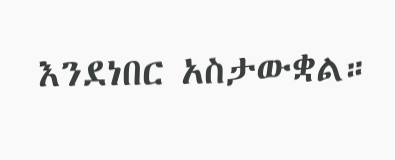እንደነበር አስታውቋል።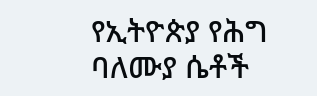የኢትዮጵያ የሕግ ባለሙያ ሴቶች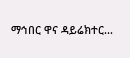ማኅበር ዋና ዳይሬክተር...